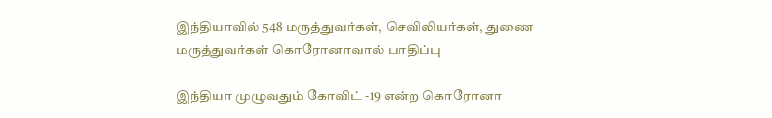இந்தியாவில் 548 மருத்துவர்கள், செவிலியர்கள், துணை மருத்துவர்கள் கொரோனாவால் பாதிப்பு

இந்தியா முழுவதும் கோவிட் -19 என்ற கொரோனா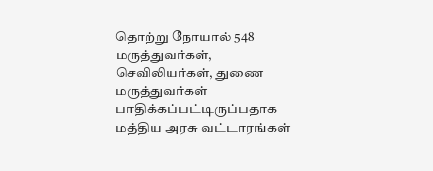தொற்று நோயால் 548 மருத்துவர்கள், செவிலியர்கள், துணை மருத்துவர்கள் பாதிக்கப்பட்டிருப்பதாக மத்திய அரசு வட்டாரங்கள்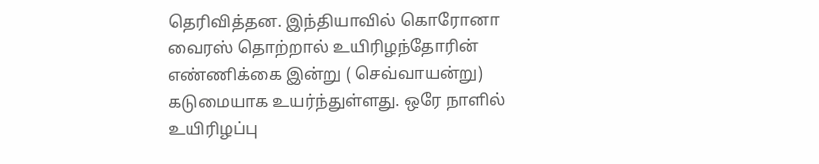தெரிவித்தன. இந்தியாவில் கொரோனா வைரஸ் தொற்றால் உயிரிழந்தோரின் எண்ணிக்கை இன்று ( செவ்வாயன்று) கடுமையாக உயர்ந்துள்ளது. ஒரே நாளில் உயிரிழப்பு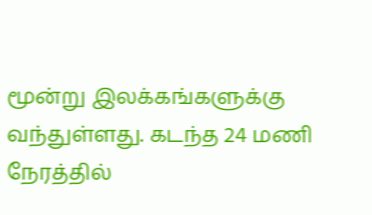மூன்று இலக்கங்களுக்கு வந்துள்ளது. கடந்த 24 மணி நேரத்தில்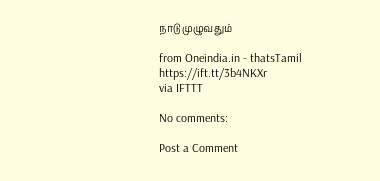நாடு முழுவதும்

from Oneindia.in - thatsTamil https://ift.tt/3b4NKXr
via IFTTT

No comments:

Post a Comment